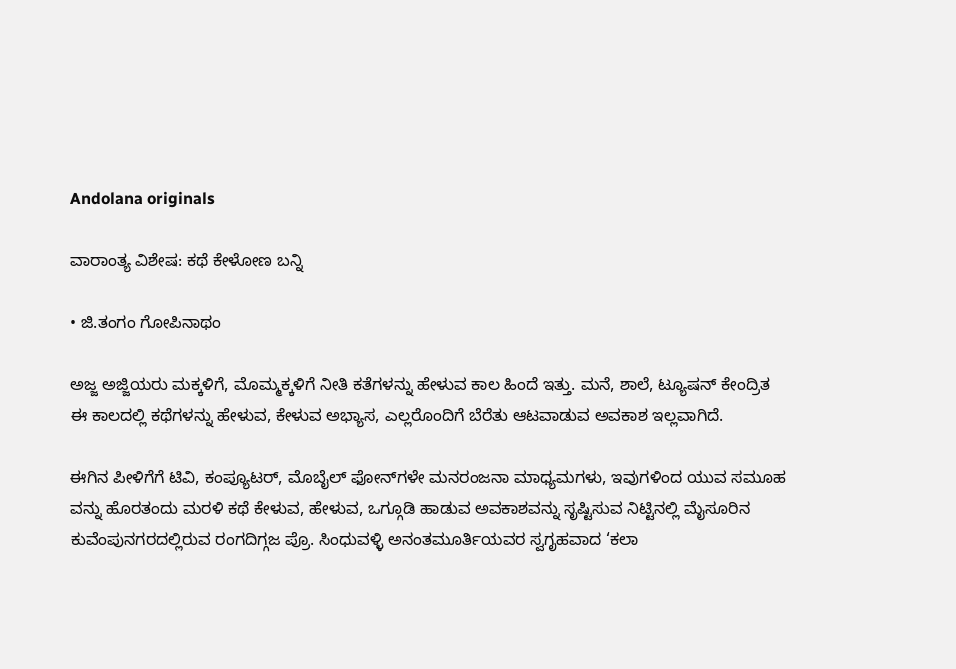Andolana originals

ವಾರಾಂತ್ಯ ವಿಶೇಷ: ಕಥೆ ಕೇಳೋಣ ಬನ್ನಿ

• ಜಿ.ತಂಗಂ ಗೋಪಿನಾಥಂ

ಅಜ್ಜ ಅಜ್ಜಿಯರು ಮಕ್ಕಳಿಗೆ, ಮೊಮ್ಮಕ್ಕಳಿಗೆ ನೀತಿ ಕತೆಗಳನ್ನು ಹೇಳುವ ಕಾಲ ಹಿಂದೆ ಇತ್ತು. ಮನೆ, ಶಾಲೆ, ಟ್ಯೂಷನ್ ಕೇಂದ್ರಿತ ಈ ಕಾಲದಲ್ಲಿ ಕಥೆಗಳನ್ನು ಹೇಳುವ, ಕೇಳುವ ಅಭ್ಯಾಸ, ಎಲ್ಲರೊಂದಿಗೆ ಬೆರೆತು ಆಟವಾಡುವ ಅವಕಾಶ ಇಲ್ಲವಾಗಿದೆ.

ಈಗಿನ ಪೀಳಿಗೆಗೆ ಟಿವಿ, ಕಂಪ್ಯೂಟರ್, ಮೊಬೈಲ್‌ ಫೋನ್‌ಗಳೇ ಮನರಂಜನಾ ಮಾಧ್ಯಮಗಳು, ಇವುಗಳಿಂದ ಯುವ ಸಮೂಹ ವನ್ನು ಹೊರತಂದು ಮರಳಿ ಕಥೆ ಕೇಳುವ, ಹೇಳುವ, ಒಗ್ಗೂಡಿ ಹಾಡುವ ಅವಕಾಶವನ್ನು ಸೃಷ್ಟಿಸುವ ನಿಟ್ಟಿನಲ್ಲಿ ಮೈಸೂರಿನ ಕುವೆಂಪುನಗರದಲ್ಲಿರುವ ರಂಗದಿಗ್ಗಜ ಪ್ರೊ. ಸಿಂಧುವಳ್ಳಿ ಅನಂತಮೂರ್ತಿಯವರ ಸ್ವಗೃಹವಾದ ‘ಕಲಾ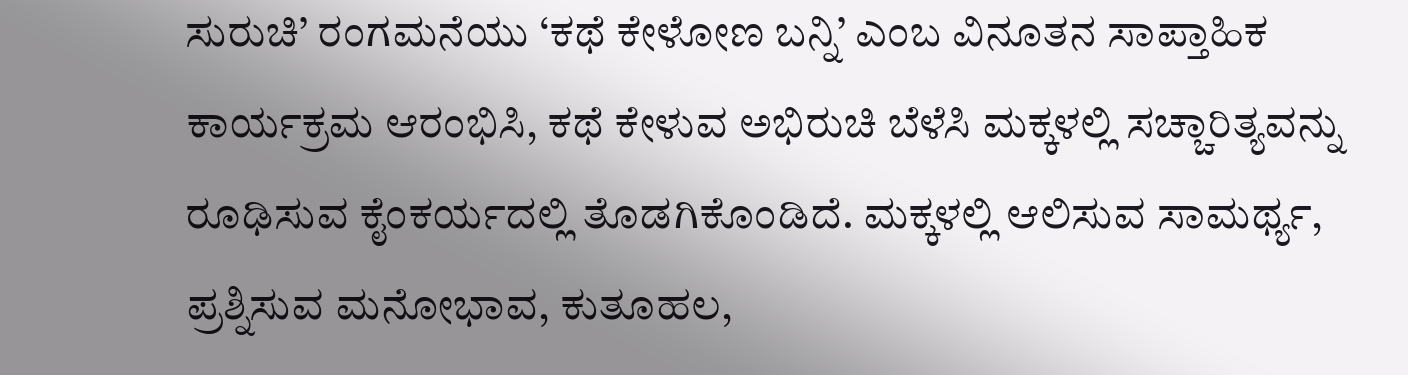ಸುರುಚಿ’ ರಂಗಮನೆಯು ‘ಕಥೆ ಕೇಳೋಣ ಬನ್ನಿ’ ಎಂಬ ವಿನೂತನ ಸಾಪ್ತಾಹಿಕ ಕಾರ್ಯಕ್ರಮ ಆರಂಭಿಸಿ, ಕಥೆ ಕೇಳುವ ಅಭಿರುಚಿ ಬೆಳೆಸಿ ಮಕ್ಕಳಲ್ಲಿ ಸಚ್ಚಾರಿತ್ಯವನ್ನು ರೂಢಿಸುವ ಕೈಂಕರ್ಯದಲ್ಲಿ ತೊಡಗಿಕೊಂಡಿದೆ. ಮಕ್ಕಳಲ್ಲಿ ಆಲಿಸುವ ಸಾಮರ್ಥ್ಯ, ಪ್ರಶ್ನಿಸುವ ಮನೋಭಾವ, ಕುತೂಹಲ,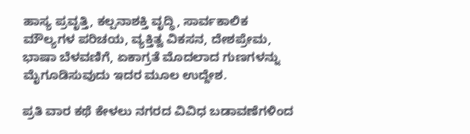ಹಾಸ್ಯ ಪ್ರವೃತ್ತಿ, ಕಲ್ಪನಾಶಕ್ತಿ ವೃದ್ಧಿ, ಸಾರ್ವಕಾಲಿಕ ಮೌಲ್ಯಗಳ ಪರಿಚಯ, ವ್ಯಕ್ತಿತ್ವ ವಿಕಸನ, ದೇಶಪ್ರೇಮ, ಭಾಷಾ ಬೆಳವಣಿಗೆ, ಏಕಾಗ್ರತೆ ಮೊದಲಾದ ಗುಣಗಳನ್ನು ಮೈಗೂಡಿಸುವುದು ಇದರ ಮೂಲ ಉದ್ದೇಶ.

ಪ್ರತಿ ವಾರ ಕಥೆ ಕೇಳಲು ನಗರದ ವಿವಿಧ ಬಡಾವಣೆಗಳಿಂದ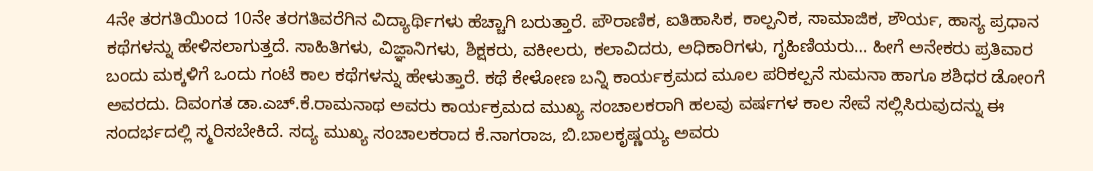4ನೇ ತರಗತಿಯಿಂದ 10ನೇ ತರಗತಿವರೆಗಿನ ವಿದ್ಯಾರ್ಥಿಗಳು ಹೆಚ್ಚಾಗಿ ಬರುತ್ತಾರೆ. ಪೌರಾಣಿಕ, ಐತಿಹಾಸಿಕ, ಕಾಲ್ಪನಿಕ, ಸಾಮಾಜಿಕ, ಶೌರ್ಯ, ಹಾಸ್ಯ ಪ್ರಧಾನ ಕಥೆಗಳನ್ನು ಹೇಳಿಸಲಾಗುತ್ತದೆ. ಸಾಹಿತಿಗಳು, ವಿಜ್ಞಾನಿಗಳು, ಶಿಕ್ಷಕರು, ವಕೀಲರು, ಕಲಾವಿದರು, ಅಧಿಕಾರಿಗಳು, ಗೃಹಿಣಿಯರು… ಹೀಗೆ ಅನೇಕರು ಪ್ರತಿವಾರ ಬಂದು ಮಕ್ಕಳಿಗೆ ಒಂದು ಗಂಟೆ ಕಾಲ ಕಥೆಗಳನ್ನು ಹೇಳುತ್ತಾರೆ. ಕಥೆ ಕೇಳೋಣ ಬನ್ನಿ ಕಾರ್ಯಕ್ರಮದ ಮೂಲ ಪರಿಕಲ್ಪನೆ ಸುಮನಾ ಹಾಗೂ ಶಶಿಧರ ಡೋಂಗೆ ಅವರದು. ದಿವಂಗತ ಡಾ.ಎಚ್.ಕೆ.ರಾಮನಾಥ ಅವರು ಕಾರ್ಯಕ್ರಮದ ಮುಖ್ಯ ಸಂಚಾಲಕರಾಗಿ ಹಲವು ವರ್ಷಗಳ ಕಾಲ ಸೇವೆ ಸಲ್ಲಿಸಿರುವುದನ್ನು ಈ ಸಂದರ್ಭದಲ್ಲಿ ಸ್ಮರಿಸಬೇಕಿದೆ. ಸದ್ಯ ಮುಖ್ಯ ಸಂಚಾಲಕರಾದ ಕೆ.ನಾಗರಾಜ, ಬಿ.ಬಾಲಕೃಷ್ಣಯ್ಯ ಅವರು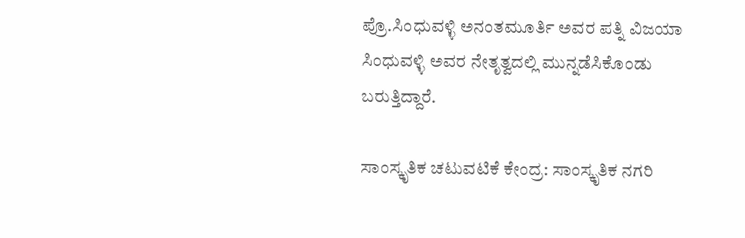ಪ್ರೊ.ಸಿಂಧುವಳ್ಳಿ ಅನಂತಮೂರ್ತಿ ಅವರ ಪತ್ನಿ ವಿಜಯಾ ಸಿಂಧುವಳ್ಳಿ ಅವರ ನೇತೃತ್ವದಲ್ಲಿ ಮುನ್ನಡೆಸಿಕೊಂಡು ಬರುತ್ತಿದ್ದಾರೆ.

ಸಾಂಸ್ಕೃತಿಕ ಚಟುವಟಿಕೆ ಕೇಂದ್ರ: ಸಾಂಸ್ಕೃತಿಕ ನಗರಿ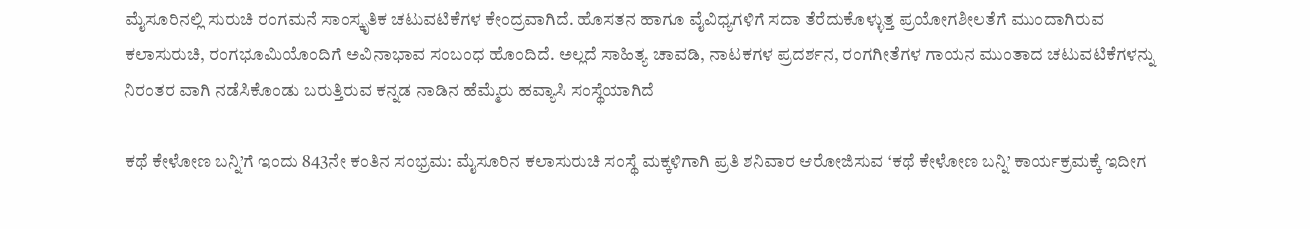ಮೈಸೂರಿನಲ್ಲಿ ಸುರುಚಿ ರಂಗಮನೆ ಸಾಂಸ್ಕೃತಿಕ ಚಟುವಟಿಕೆಗಳ ಕೇಂದ್ರವಾಗಿದೆ. ಹೊಸತನ ಹಾಗೂ ವೈವಿಧ್ಯಗಳಿಗೆ ಸದಾ ತೆರೆದುಕೊಳ್ಳುತ್ತ ಪ್ರಯೋಗಶೀಲತೆಗೆ ಮುಂದಾಗಿರುವ ಕಲಾಸುರುಚಿ, ರಂಗಭೂಮಿಯೊಂದಿಗೆ ಅವಿನಾಭಾವ ಸಂಬಂಧ ಹೊಂದಿದೆ. ಅಲ್ಲದೆ ಸಾಹಿತ್ಯ ಚಾವಡಿ, ನಾಟಕಗಳ ಪ್ರದರ್ಶನ, ರಂಗಗೀತೆಗಳ ಗಾಯನ ಮುಂತಾದ ಚಟುವಟಿಕೆಗಳನ್ನು ನಿರಂತರ ವಾಗಿ ನಡೆಸಿಕೊಂಡು ಬರುತ್ತಿರುವ ಕನ್ನಡ ನಾಡಿನ ಹೆಮ್ಮೆರು ಹವ್ಯಾಸಿ ಸಂಸ್ಥೆಯಾಗಿದೆ

ಕಥೆ ಕೇಳೋಣ ಬನ್ನಿ’ಗೆ ಇಂದು 843ನೇ ಕಂತಿನ ಸಂಭ್ರಮ: ಮೈಸೂರಿನ ಕಲಾಸುರುಚಿ ಸಂಸ್ಥೆ ಮಕ್ಕಳಿಗಾಗಿ ಪ್ರತಿ ಶನಿವಾರ ಆರೋಜಿಸುವ ‘ಕಥೆ ಕೇಳೋಣ ಬನ್ನಿ’ ಕಾರ್ಯಕ್ರಮಕ್ಕೆ ಇದೀಗ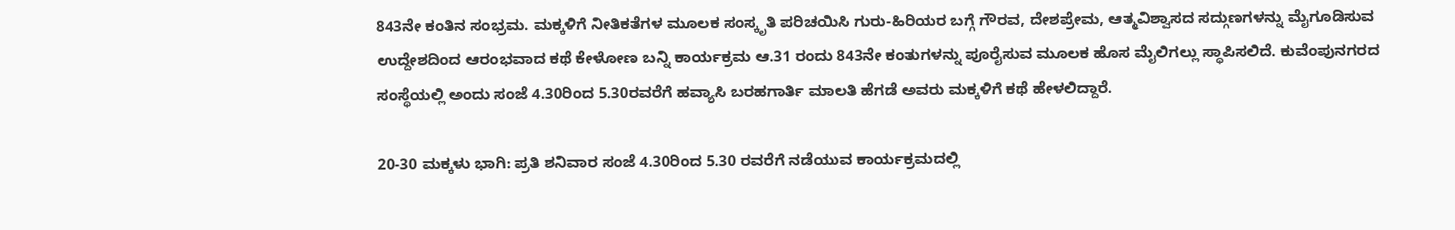843ನೇ ಕಂತಿನ ಸಂಭ್ರಮ. ಮಕ್ಕಳಿಗೆ ನೀತಿಕತೆಗಳ ಮೂಲಕ ಸಂಸ್ಕೃತಿ ಪರಿಚಯಿಸಿ ಗುರು-ಹಿರಿಯರ ಬಗ್ಗೆ ಗೌರವ, ದೇಶಪ್ರೇಮ, ಆತ್ಮವಿಶ್ವಾಸದ ಸದ್ಗುಣಗಳನ್ನು ಮೈಗೂಡಿಸುವ ಉದ್ದೇಶದಿಂದ ಆರಂಭವಾದ ಕಥೆ ಕೇಳೋಣ ಬನ್ನಿ ಕಾರ್ಯಕ್ರಮ ಆ.31 ರಂದು 843ನೇ ಕಂತುಗಳನ್ನು ಪೂರೈಸುವ ಮೂಲಕ ಹೊಸ ಮೈಲಿಗಲ್ಲು ಸ್ಥಾಪಿಸಲಿದೆ. ಕುವೆಂಪುನಗರದ ಸಂಸ್ಥೆಯಲ್ಲಿ ಅಂದು ಸಂಜೆ 4.30ರಿಂದ 5.30ರವರೆಗೆ ಹವ್ಯಾಸಿ ಬರಹಗಾರ್ತಿ ಮಾಲತಿ ಹೆಗಡೆ ಅವರು ಮಕ್ಕಳಿಗೆ ಕಥೆ ಹೇಳಲಿದ್ದಾರೆ.

20-30 ಮಕ್ಕಳು ಭಾಗಿ: ಪ್ರತಿ ಶನಿವಾರ ಸಂಜೆ 4.30ರಿಂದ 5.30 ರವರೆಗೆ ನಡೆಯುವ ಕಾರ್ಯಕ್ರಮದಲ್ಲಿ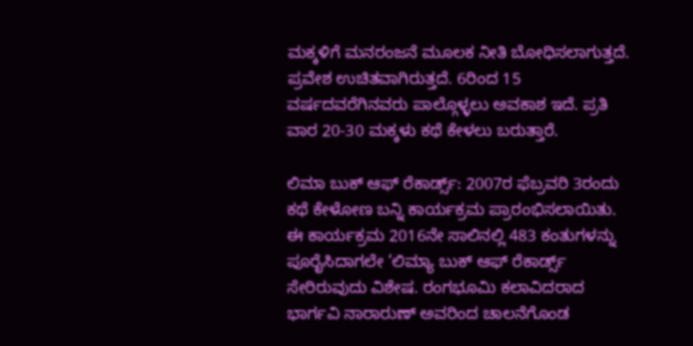ಮಕ್ಕಳಿಗೆ ಮನರಂಜನೆ ಮೂಲಕ ನೀತಿ ಬೋಧಿಸಲಾಗುತ್ತದೆ. ಪ್ರವೇಶ ಉಚಿತವಾಗಿರುತ್ತದೆ. 6ರಿಂದ 15 ವರ್ಷದವರೆಗಿನವರು ಪಾಲ್ಗೊಳ್ಳಲು ಅವಕಾಶ ಇದೆ. ಪ್ರತಿ ವಾರ 20-30 ಮಕ್ಕಳು ಕಥೆ ಕೇಳಲು ಬರುತ್ತಾರೆ.

ಲಿಮಾ ಬುಕ್ ಆಫ್ ರೆಕಾರ್ಡ್ಸ್: 2007ರ ಫೆಬ್ರವರಿ 3ರಂದು ಕಥೆ ಕೇಳೋಣ ಬನ್ನಿ ಕಾರ್ಯಕ್ರಮ ಪ್ರಾರಂಭಿಸಲಾಯಿತು. ಈ ಕಾರ್ಯಕ್ರಮ 2016ನೇ ಸಾಲಿನಲ್ಲಿ 483 ಕಂತುಗಳನ್ನು ಪೂರೈಸಿದಾಗಲೇ ‘ಲಿಮ್ಯಾ ಬುಕ್ ಆಫ್ ರೆಕಾರ್ಡ್ಸ್ ಸೇರಿರುವುದು ವಿಶೇಷ. ರಂಗಭೂಮಿ ಕಲಾವಿದರಾದ ಭಾರ್ಗವಿ ನಾರಾರುಣ್ ಅವರಿಂದ ಚಾಲನೆಗೊಂಡ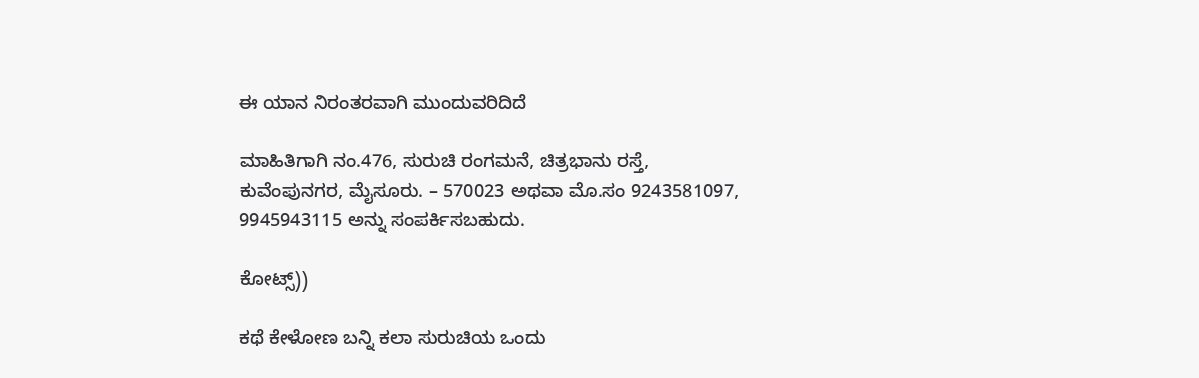ಈ ಯಾನ ನಿರಂತರವಾಗಿ ಮುಂದುವರಿದಿದೆ

ಮಾಹಿತಿಗಾಗಿ ನಂ.476, ಸುರುಚಿ ರಂಗಮನೆ, ಚಿತ್ರಭಾನು ರಸ್ತೆ, ಕುವೆಂಪುನಗರ, ಮೈಸೂರು. – 570023 ಅಥವಾ ಮೊ.ಸಂ 9243581097, 9945943115 ಅನ್ನು ಸಂಪರ್ಕಿಸಬಹುದು.

ಕೋಟ್ಸ್‌))

ಕಥೆ ಕೇಳೋಣ ಬನ್ನಿ ಕಲಾ ಸುರುಚಿಯ ಒಂದು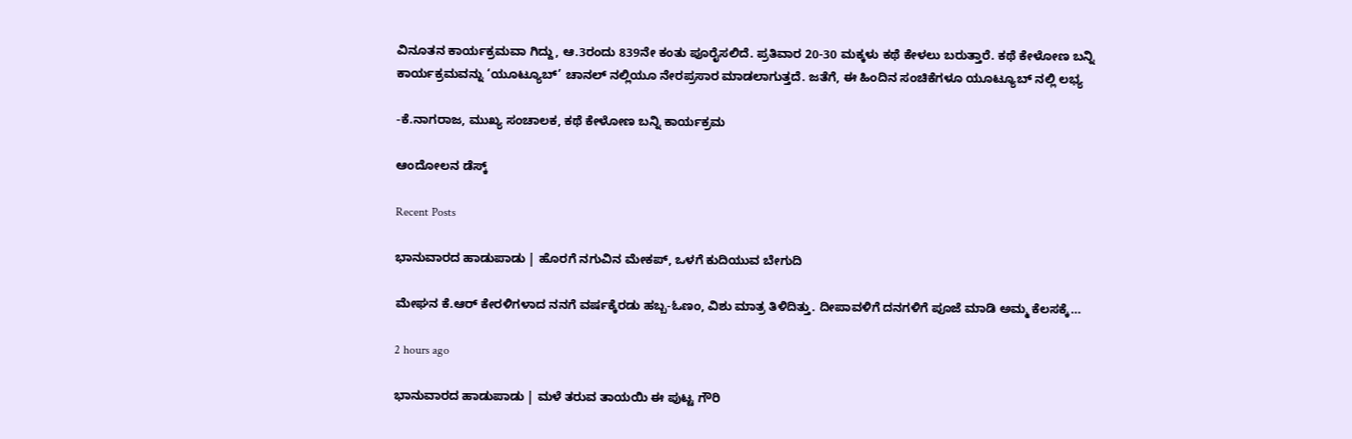ವಿನೂತನ ಕಾರ್ಯಕ್ರಮವಾ ಗಿದ್ದು, ಆ.3ರಂದು 839ನೇ ಕಂತು ಪೂರೈಸಲಿದೆ. ಪ್ರತಿವಾರ 20-30 ಮಕ್ಕಳು ಕಥೆ ಕೇಳಲು ಬರುತ್ತಾರೆ. ಕಥೆ ಕೇಳೋಣ ಬನ್ನಿ ಕಾರ್ಯಕ್ರಮವನ್ನು ‘ಯೂಟ್ಯೂಬ್’ ಚಾನಲ್ ನಲ್ಲಿಯೂ ನೇರಪ್ರಸಾರ ಮಾಡಲಾಗುತ್ತದೆ. ಜತೆಗೆ, ಈ ಹಿಂದಿನ ಸಂಚಿಕೆಗಳೂ ಯೂಟ್ಯೂಬ್ ನಲ್ಲಿ ಲಭ್ಯ

-ಕೆ.ನಾಗರಾಜ, ಮುಖ್ಯ ಸಂಚಾಲಕ, ಕಥೆ ಕೇಳೋಣ ಬನ್ನಿ ಕಾರ್ಯಕ್ರಮ

ಆಂದೋಲನ ಡೆಸ್ಕ್

Recent Posts

ಭಾನುವಾರದ ಹಾಡುಪಾಡು | ಹೊರಗೆ ನಗುವಿನ ಮೇಕಪ್‌, ಒಳಗೆ ಕುದಿಯುವ ಬೇಗುದಿ

ಮೇಘನ ಕೆ.ಆರ್‌ ಕೇರಳಿಗಳಾದ ನನಗೆ ವರ್ಷಕ್ಕೆರಡು ಹಬ್ಬ-ಓಣಂ, ವಿಶು ಮಾತ್ರ ತಿಳಿದಿತ್ತು. ದೀಪಾವಳಿಗೆ ದನಗಳಿಗೆ ಪೂಜೆ ಮಾಡಿ ಅಮ್ಮ ಕೆಲಸಕ್ಕೆ…

2 hours ago

ಭಾನುವಾರದ ಹಾಡುಪಾಡು | ಮಳೆ ತರುವ ತಾಯಯಿ ಈ ಪುಟ್ಟ ಗೌರಿ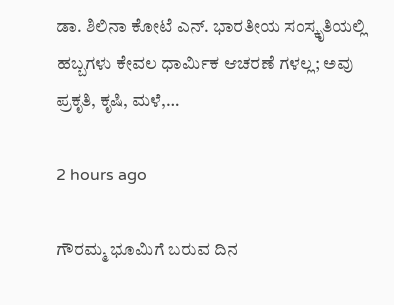ಡಾ. ಶಿಲಿನಾ ಕೋಟೆ ಎನ್. ಭಾರತೀಯ ಸಂಸ್ಕೃತಿಯಲ್ಲಿ ಹಬ್ಬಗಳು ಕೇವಲ ಧಾರ್ಮಿಕ ಆಚರಣೆ ಗಳಲ್ಲ; ಅವು ಪ್ರಕೃತಿ, ಕೃಷಿ, ಮಳೆ,…

2 hours ago

ಗೌರಮ್ಮ ಭೂಮಿಗೆ ಬರುವ ದಿನ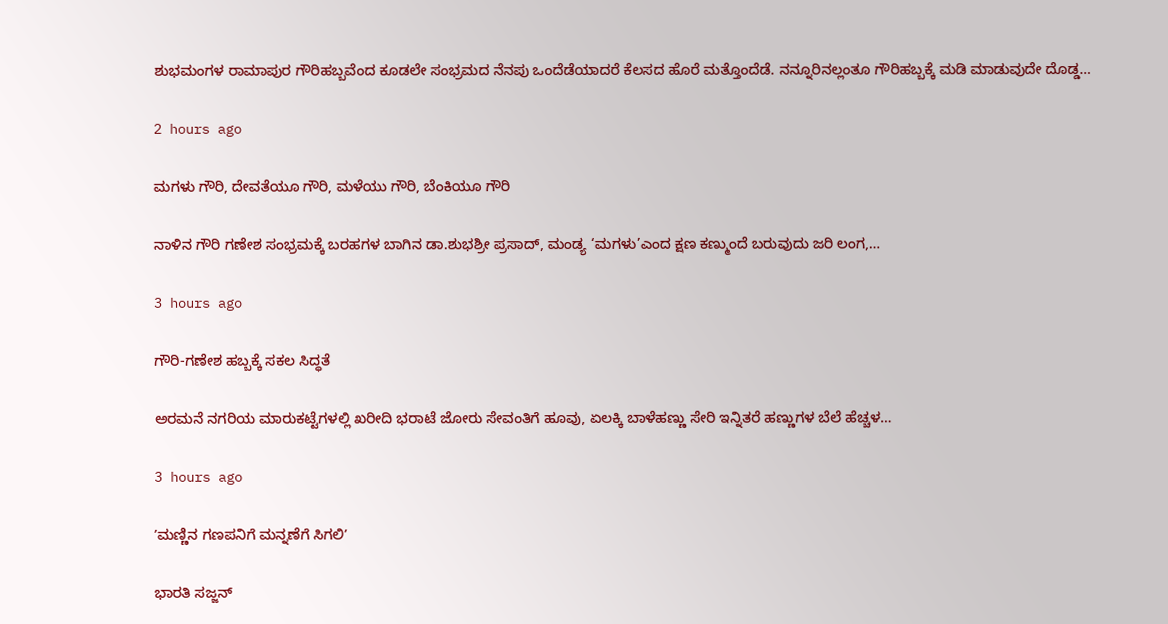ಶುಭಮಂಗಳ ರಾಮಾಪುರ ಗೌರಿಹಬ್ಬವೆಂದ ಕೂಡಲೇ ಸಂಭ್ರಮದ ನೆನಪು ಒಂದೆಡೆಯಾದರೆ ಕೆಲಸದ ಹೊರೆ ಮತ್ತೊಂದೆಡೆ. ನನ್ನೂರಿನಲ್ಲಂತೂ ಗೌರಿಹಬ್ಬಕ್ಕೆ ಮಡಿ ಮಾಡುವುದೇ ದೊಡ್ಡ…

2 hours ago

ಮಗಳು ಗೌರಿ, ದೇವತೆಯೂ ಗೌರಿ, ಮಳೆಯು ಗೌರಿ, ಬೆಂಕಿಯೂ ಗೌರಿ

ನಾಳಿನ ಗೌರಿ ಗಣೇಶ ಸಂಭ್ರಮಕ್ಕೆ ಬರಹಗಳ ಬಾಗಿನ ಡಾ.ಶುಭಶ್ರೀ ಪ್ರಸಾದ್‌, ಮಂಡ್ಯ ‘ಮಗಳು’ಎಂದ ಕ್ಷಣ ಕಣ್ಮುಂದೆ ಬರುವುದು ಜರಿ ಲಂಗ,…

3 hours ago

ಗೌರಿ-ಗಣೇಶ ಹಬ್ಬಕ್ಕೆ ಸಕಲ ಸಿದ್ಧತೆ

ಅರಮನೆ ನಗರಿಯ ಮಾರುಕಟ್ಟೆಗಳಲ್ಲಿ ಖರೀದಿ ಭರಾಟೆ ಜೋರು ಸೇವಂತಿಗೆ ಹೂವು, ಏಲಕ್ಕಿ ಬಾಳೆಹಣ್ಣು ಸೇರಿ ಇನ್ನಿತರೆ ಹಣ್ಣುಗಳ ಬೆಲೆ ಹೆಚ್ಚಳ…

3 hours ago

ʼಮಣ್ಣಿನ ಗಣಪನಿಗೆ ಮನ್ನಣೆಗೆ ಸಿಗಲಿʼ

ಭಾರತಿ ಸಜ್ಜನ್‌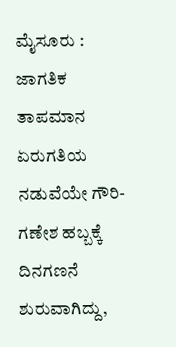ಮೈಸೂರು : ಜಾಗತಿಕ ತಾಪಮಾನ ಏರುಗತಿಯ ನಡುವೆಯೇ ಗೌರಿ-ಗಣೇಶ ಹಬ್ಬಕ್ಕೆ ದಿನಗಣನೆ ಶುರುವಾಗಿದ್ದು,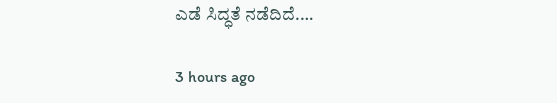ಎಡೆ ಸಿದ್ಧತೆ ನಡೆದಿದೆ.…

3 hours ago